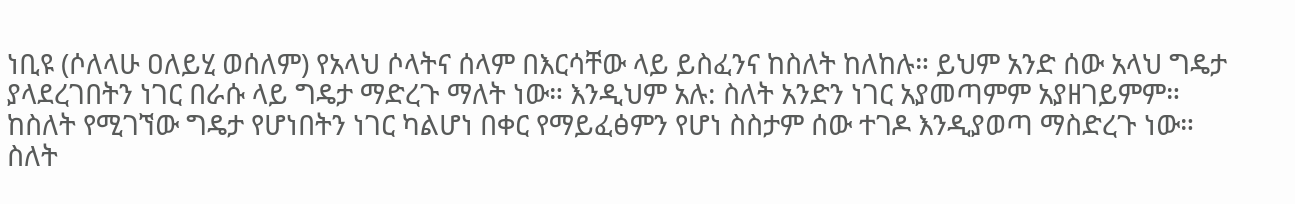ነቢዩ (ሶለላሁ ዐለይሂ ወሰለም) የአላህ ሶላትና ሰላም በእርሳቸው ላይ ይስፈንና ከስለት ከለከሉ። ይህም አንድ ሰው አላህ ግዴታ ያላደረገበትን ነገር በራሱ ላይ ግዴታ ማድረጉ ማለት ነው። እንዲህም አሉ: ስለት አንድን ነገር አያመጣምም አያዘገይምም። ከስለት የሚገኘው ግዴታ የሆነበትን ነገር ካልሆነ በቀር የማይፈፅምን የሆነ ስስታም ሰው ተገዶ እንዲያወጣ ማስድረጉ ነው። ስለት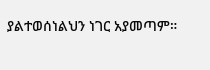ያልተወሰነልህን ነገር አያመጣም።